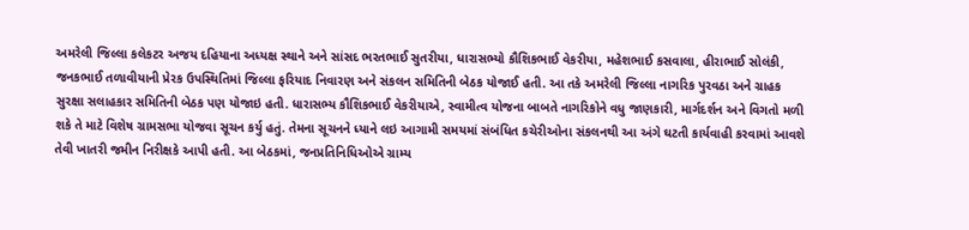અમરેલી જિલ્લા કલેકટર અજય દહિયાના અધ્યક્ષ સ્થાને અને સાંસદ ભરતભાઈ સુતરીયા, ધારાસભ્યો કૌશિકભાઈ વેકરીયા, મહેશભાઈ કસવાલા, હીરાભાઈ સોલંકી, જનકભાઈ તળાવીયાની પ્રેરક ઉપસ્થિતિમાં જિલ્લા ફરિયાદ નિવારણ અને સંકલન સમિતિની બેઠક યોજાઈ હતી. આ તકે અમરેલી જિલ્લા નાગરિક પુરવઠા અને ગ્રાહક સુરક્ષા સલાહકાર સમિતિની બેઠક પણ યોજાઇ હતી. ધારાસભ્ય કૌશિકભાઈ વેકરીયાએ, સ્વામીત્વ યોજના બાબતે નાગરિકોને વધુ જાણકારી, માર્ગદર્શન અને વિગતો મળી શકે તે માટે વિશેષ ગ્રામસભા યોજવા સૂચન કર્યુ હતું. તેમના સૂચનને ધ્યાને લઇ આગામી સમયમાં સંબંધિત કચેરીઓના સંકલનથી આ અંગે ઘટતી કાર્યવાહી કરવામાં આવશે તેવી ખાતરી જમીન નિરીક્ષકે આપી હતી. આ બેઠકમાં, જનપ્રતિનિધિઓએ ગ્રામ્ય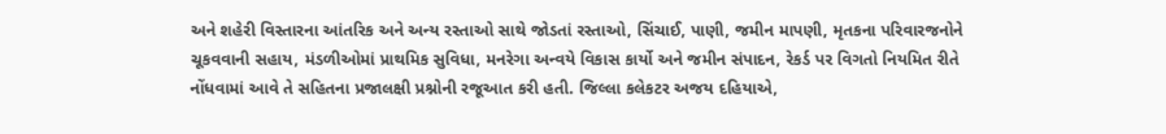અને શહેરી વિસ્તારના આંતરિક અને અન્ય રસ્તાઓ સાથે જોડતાં રસ્તાઓ, સિંચાઈ, પાણી, જમીન માપણી, મૃતકના પરિવારજનોને ચૂકવવાની સહાય, મંડળીઓમાં પ્રાથમિક સુવિધા, મનરેગા અન્વયે વિકાસ કાર્યો અને જમીન સંપાદન, રેકર્ડ પર વિગતો નિયમિત રીતે નોંધવામાં આવે તે સહિતના પ્રજાલક્ષી પ્રશ્નોની રજૂઆત કરી હતી. જિલ્લા કલેકટર અજય દહિયાએ,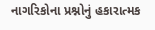નાગરિકોના પ્રશ્નોનું હકારાત્મક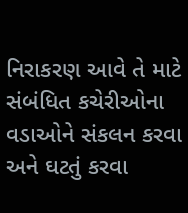નિરાકરણ આવે તે માટે સંબંધિત કચેરીઓના વડાઓને સંકલન કરવા અને ઘટતું કરવા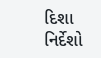દિશા નિર્દેશો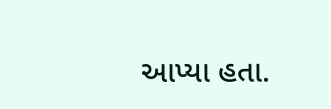આપ્યા હતા.